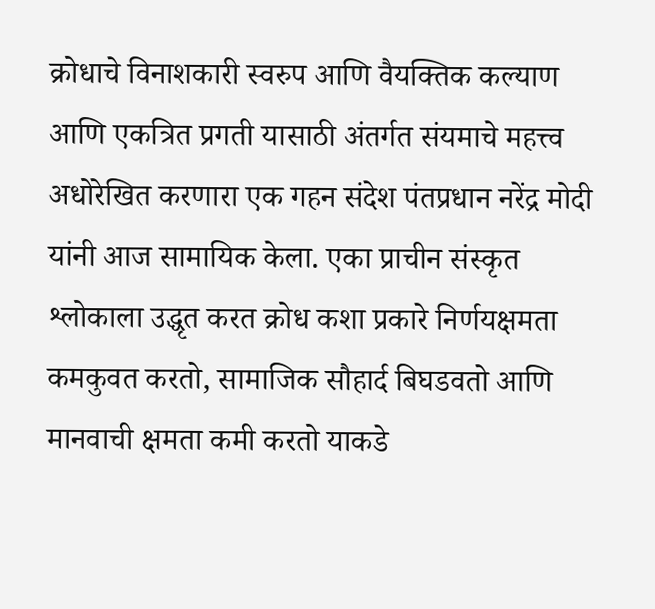क्रोधाचे विनाशकारी स्वरुप आणि वैयक्तिक कल्याण आणि एकत्रित प्रगती यासाठी अंतर्गत संयमाचे महत्त्व अधोरेखित करणारा एक गहन संदेश पंतप्रधान नरेंद्र मोदी यांनी आज सामायिक केला. एका प्राचीन संस्कृत श्लोकाला उद्धृत करत क्रोध कशा प्रकारे निर्णयक्षमता कमकुवत करतो, सामाजिक सौहार्द बिघडवतो आणि मानवाची क्षमता कमी करतो याकडे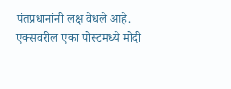पंतप्रधानांनी लक्ष वेधले आहे.
एक्सवरील एका पोस्टमध्ये मोदी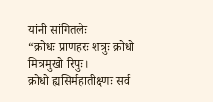यांनी सांगितलेः
“क्रोधः प्राणहरः शत्रुः क्रोधो मित्रमुखो रिपुः।
क्रोधो ह्यसिर्महातीक्ष्णः सर्व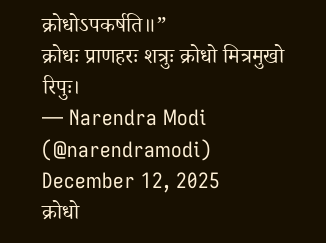क्रोधोऽपकर्षति॥”
क्रोधः प्राणहरः शत्रुः क्रोधो मित्रमुखो रिपुः।
— Narendra Modi (@narendramodi) December 12, 2025
क्रोधो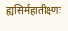ह्यसिर्महातीक्ष्णः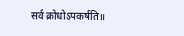सर्व क्रोधोऽपकर्षति॥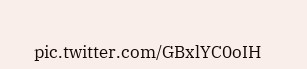pic.twitter.com/GBxlYC0oIH